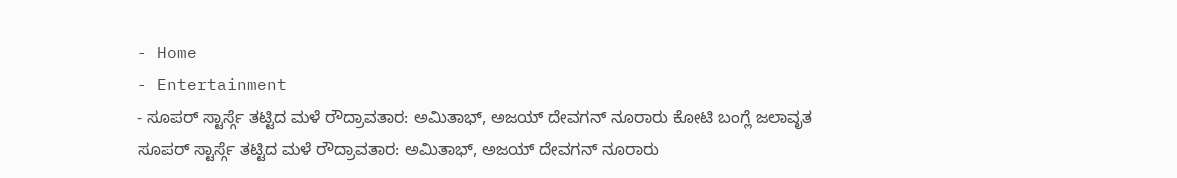- Home
- Entertainment
- ಸೂಪರ್ ಸ್ಟಾರ್ಸ್ಗೆ ತಟ್ಟಿದ ಮಳೆ ರೌದ್ರಾವತಾರ: ಅಮಿತಾಭ್, ಅಜಯ್ ದೇವಗನ್ ನೂರಾರು ಕೋಟಿ ಬಂಗ್ಲೆ ಜಲಾವೃತ
ಸೂಪರ್ ಸ್ಟಾರ್ಸ್ಗೆ ತಟ್ಟಿದ ಮಳೆ ರೌದ್ರಾವತಾರ: ಅಮಿತಾಭ್, ಅಜಯ್ ದೇವಗನ್ ನೂರಾರು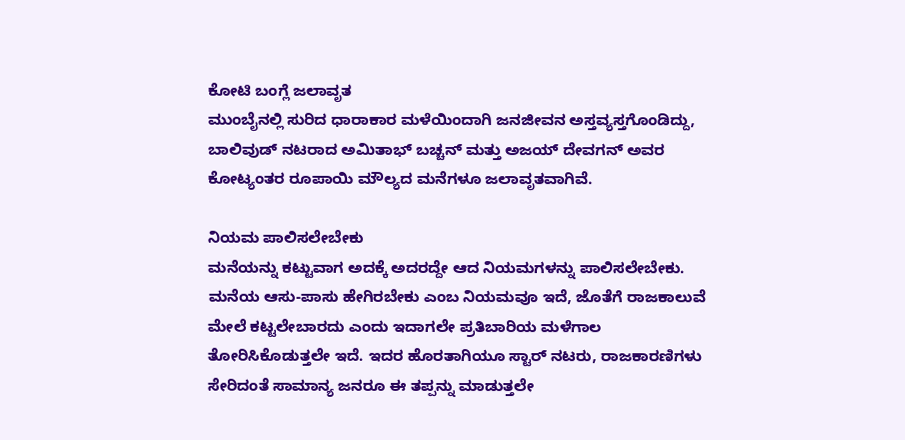ಕೋಟಿ ಬಂಗ್ಲೆ ಜಲಾವೃತ
ಮುಂಬೈನಲ್ಲಿ ಸುರಿದ ಧಾರಾಕಾರ ಮಳೆಯಿಂದಾಗಿ ಜನಜೀವನ ಅಸ್ತವ್ಯಸ್ತಗೊಂಡಿದ್ದು, ಬಾಲಿವುಡ್ ನಟರಾದ ಅಮಿತಾಭ್ ಬಚ್ಚನ್ ಮತ್ತು ಅಜಯ್ ದೇವಗನ್ ಅವರ ಕೋಟ್ಯಂತರ ರೂಪಾಯಿ ಮೌಲ್ಯದ ಮನೆಗಳೂ ಜಲಾವೃತವಾಗಿವೆ.

ನಿಯಮ ಪಾಲಿಸಲೇಬೇಕು
ಮನೆಯನ್ನು ಕಟ್ಟುವಾಗ ಅದಕ್ಕೆ ಅದರದ್ದೇ ಆದ ನಿಯಮಗಳನ್ನು ಪಾಲಿಸಲೇಬೇಕು. ಮನೆಯ ಆಸು-ಪಾಸು ಹೇಗಿರಬೇಕು ಎಂಬ ನಿಯಮವೂ ಇದೆ, ಜೊತೆಗೆ ರಾಜಕಾಲುವೆ ಮೇಲೆ ಕಟ್ಟಲೇಬಾರದು ಎಂದು ಇದಾಗಲೇ ಪ್ರತಿಬಾರಿಯ ಮಳೆಗಾಲ ತೋರಿಸಿಕೊಡುತ್ತಲೇ ಇದೆ. ಇದರ ಹೊರತಾಗಿಯೂ ಸ್ಟಾರ್ ನಟರು, ರಾಜಕಾರಣಿಗಳು ಸೇರಿದಂತೆ ಸಾಮಾನ್ಯ ಜನರೂ ಈ ತಪ್ಪನ್ನು ಮಾಡುತ್ತಲೇ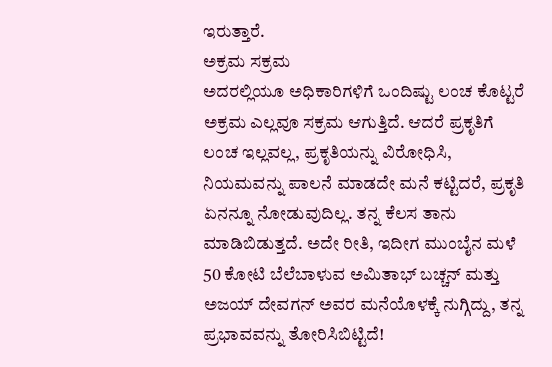ಇರುತ್ತಾರೆ.
ಅಕ್ರಮ ಸಕ್ರಮ
ಅದರಲ್ಲಿಯೂ ಅಧಿಕಾರಿಗಳಿಗೆ ಒಂದಿಷ್ಟು ಲಂಚ ಕೊಟ್ಟರೆ ಅಕ್ರಮ ಎಲ್ಲವೂ ಸಕ್ರಮ ಆಗುತ್ತಿದೆ. ಆದರೆ ಪ್ರಕೃತಿಗೆ ಲಂಚ ಇಲ್ಲವಲ್ಲ, ಪ್ರಕೃತಿಯನ್ನು ವಿರೋಧಿಸಿ, ನಿಯಮವನ್ನು ಪಾಲನೆ ಮಾಡದೇ ಮನೆ ಕಟ್ಟಿದರೆ, ಪ್ರಕೃತಿ ಏನನ್ನೂ ನೋಡುವುದಿಲ್ಲ. ತನ್ನ ಕೆಲಸ ತಾನು ಮಾಡಿಬಿಡುತ್ತದೆ. ಅದೇ ರೀತಿ, ಇದೀಗ ಮುಂಬೈನ ಮಳೆ 50 ಕೋಟಿ ಬೆಲೆಬಾಳುವ ಅಮಿತಾಭ್ ಬಚ್ಚನ್ ಮತ್ತು ಅಜಯ್ ದೇವಗನ್ ಅವರ ಮನೆಯೊಳಕ್ಕೆ ನುಗ್ಗಿದ್ದು, ತನ್ನ ಪ್ರಭಾವವನ್ನು ತೋರಿಸಿಬಿಟ್ಟಿದೆ!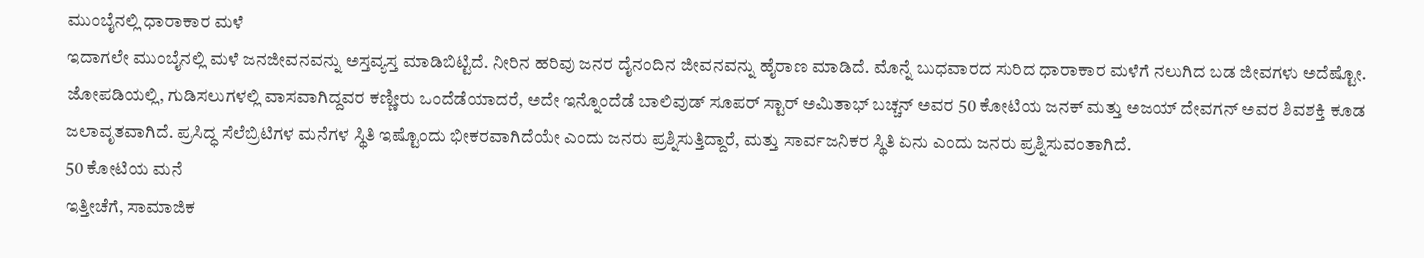ಮುಂಬೈನಲ್ಲಿ ಧಾರಾಕಾರ ಮಳೆ
ಇದಾಗಲೇ ಮುಂಬೈನಲ್ಲಿ ಮಳೆ ಜನಜೀವನವನ್ನು ಅಸ್ತವ್ಯಸ್ತ ಮಾಡಿಬಿಟ್ಟಿದೆ. ನೀರಿನ ಹರಿವು ಜನರ ದೈನಂದಿನ ಜೀವನವನ್ನು ಹೈರಾಣ ಮಾಡಿದೆ. ಮೊನ್ನೆ ಬುಧವಾರದ ಸುರಿದ ಧಾರಾಕಾರ ಮಳೆಗೆ ನಲುಗಿದ ಬಡ ಜೀವಗಳು ಅದೆಷ್ಟೋ. ಜೋಪಡಿಯಲ್ಲಿ, ಗುಡಿಸಲುಗಳಲ್ಲಿ ವಾಸವಾಗಿದ್ದವರ ಕಣ್ಣೀರು ಒಂದೆಡೆಯಾದರೆ, ಅದೇ ಇನ್ನೊಂದೆಡೆ ಬಾಲಿವುಡ್ ಸೂಪರ್ ಸ್ಟಾರ್ ಅಮಿತಾಭ್ ಬಚ್ಚನ್ ಅವರ 50 ಕೋಟಿಯ ಜನಕ್ ಮತ್ತು ಅಜಯ್ ದೇವಗನ್ ಅವರ ಶಿವಶಕ್ತಿ ಕೂಡ ಜಲಾವೃತವಾಗಿದೆ. ಪ್ರಸಿದ್ಧ ಸೆಲೆಬ್ರಿಟಿಗಳ ಮನೆಗಳ ಸ್ಥಿತಿ ಇಷ್ಟೊಂದು ಭೀಕರವಾಗಿದೆಯೇ ಎಂದು ಜನರು ಪ್ರಶ್ನಿಸುತ್ತಿದ್ದಾರೆ, ಮತ್ತು ಸಾರ್ವಜನಿಕರ ಸ್ಥಿತಿ ಏನು ಎಂದು ಜನರು ಪ್ರಶ್ನಿಸುವಂತಾಗಿದೆ.
50 ಕೋಟಿಯ ಮನೆ
ಇತ್ತೀಚೆಗೆ, ಸಾಮಾಜಿಕ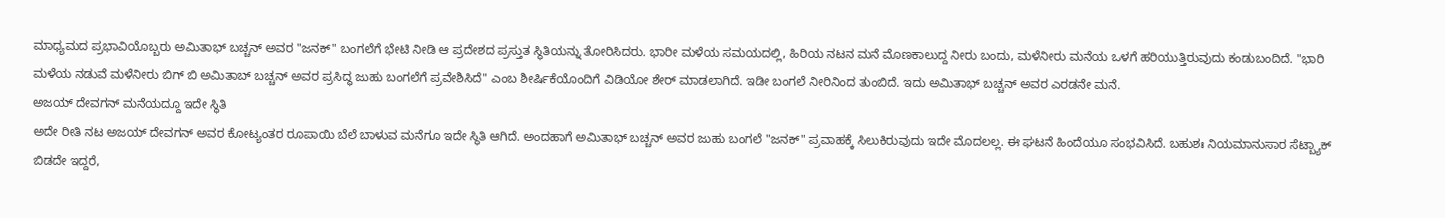ಮಾಧ್ಯಮದ ಪ್ರಭಾವಿಯೊಬ್ಬರು ಅಮಿತಾಭ್ ಬಚ್ಚನ್ ಅವರ "ಜನಕ್" ಬಂಗಲೆಗೆ ಭೇಟಿ ನೀಡಿ ಆ ಪ್ರದೇಶದ ಪ್ರಸ್ತುತ ಸ್ಥಿತಿಯನ್ನು ತೋರಿಸಿದರು. ಭಾರೀ ಮಳೆಯ ಸಮಯದಲ್ಲಿ, ಹಿರಿಯ ನಟನ ಮನೆ ಮೊಣಕಾಲುದ್ದ ನೀರು ಬಂದು, ಮಳೆನೀರು ಮನೆಯ ಒಳಗೆ ಹರಿಯುತ್ತಿರುವುದು ಕಂಡುಬಂದಿದೆ. "ಭಾರಿ ಮಳೆಯ ನಡುವೆ ಮಳೆನೀರು ಬಿಗ್ ಬಿ ಅಮಿತಾಬ್ ಬಚ್ಚನ್ ಅವರ ಪ್ರಸಿದ್ಧ ಜುಹು ಬಂಗಲೆಗೆ ಪ್ರವೇಶಿಸಿದೆ" ಎಂಬ ಶೀರ್ಷಿಕೆಯೊಂದಿಗೆ ವಿಡಿಯೋ ಶೇರ್ ಮಾಡಲಾಗಿದೆ. ಇಡೀ ಬಂಗಲೆ ನೀರಿನಿಂದ ತುಂಬಿದೆ. ಇದು ಅಮಿತಾಭ್ ಬಚ್ಚನ್ ಅವರ ಎರಡನೇ ಮನೆ.
ಅಜಯ್ ದೇವಗನ್ ಮನೆಯದ್ದೂ ಇದೇ ಸ್ಥಿತಿ
ಅದೇ ರೀತಿ ನಟ ಅಜಯ್ ದೇವಗನ್ ಅವರ ಕೋಟ್ಯಂತರ ರೂಪಾಯಿ ಬೆಲೆ ಬಾಳುವ ಮನೆಗೂ ಇದೇ ಸ್ಥಿತಿ ಆಗಿದೆ. ಅಂದಹಾಗೆ ಅಮಿತಾಭ್ ಬಚ್ಚನ್ ಅವರ ಜುಹು ಬಂಗಲೆ "ಜನಕ್" ಪ್ರವಾಹಕ್ಕೆ ಸಿಲುಕಿರುವುದು ಇದೇ ಮೊದಲಲ್ಲ. ಈ ಘಟನೆ ಹಿಂದೆಯೂ ಸಂಭವಿಸಿದೆ. ಬಹುಶಃ ನಿಯಮಾನುಸಾರ ಸೆಟ್ಬ್ಯಾಕ್ ಬಿಡದೇ ಇದ್ದರೆ,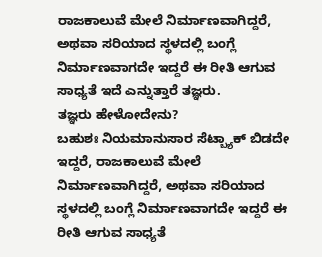ರಾಜಕಾಲುವೆ ಮೇಲೆ ನಿರ್ಮಾಣವಾಗಿದ್ದರೆ, ಅಥವಾ ಸರಿಯಾದ ಸ್ಥಳದಲ್ಲಿ ಬಂಗ್ಲೆ ನಿರ್ಮಾಣವಾಗದೇ ಇದ್ದರೆ ಈ ರೀತಿ ಆಗುವ ಸಾಧ್ಯತೆ ಇದೆ ಎನ್ನುತ್ತಾರೆ ತಜ್ಞರು.
ತಜ್ಞರು ಹೇಳೋದೇನು?
ಬಹುಶಃ ನಿಯಮಾನುಸಾರ ಸೆಟ್ಬ್ಯಾಕ್ ಬಿಡದೇ ಇದ್ದರೆ, ರಾಜಕಾಲುವೆ ಮೇಲೆ ನಿರ್ಮಾಣವಾಗಿದ್ದರೆ, ಅಥವಾ ಸರಿಯಾದ ಸ್ಥಳದಲ್ಲಿ ಬಂಗ್ಲೆ ನಿರ್ಮಾಣವಾಗದೇ ಇದ್ದರೆ ಈ ರೀತಿ ಆಗುವ ಸಾಧ್ಯತೆ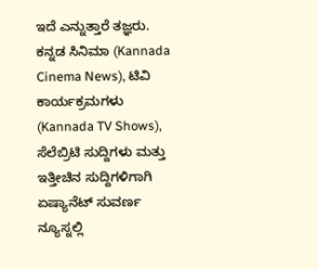ಇದೆ ಎನ್ನುತ್ತಾರೆ ತಜ್ಞರು.
ಕನ್ನಡ ಸಿನಿಮಾ (Kannada Cinema News), ಟಿವಿ ಕಾರ್ಯಕ್ರಮಗಳು (Kannada TV Shows), ಸೆಲೆಬ್ರಿಟಿ ಸುದ್ದಿಗಳು ಮತ್ತು ಇತ್ತೀಚಿನ ಸುದ್ದಿಗಳಿಗಾಗಿ ಏಷ್ಯಾನೆಟ್ ಸುವರ್ಣ ನ್ಯೂಸ್ನಲ್ಲಿ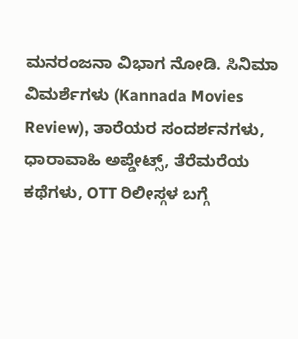ಮನರಂಜನಾ ವಿಭಾಗ ನೋಡಿ. ಸಿನಿಮಾ ವಿಮರ್ಶೆಗಳು (Kannada Movies Review), ತಾರೆಯರ ಸಂದರ್ಶನಗಳು, ಧಾರಾವಾಹಿ ಅಪ್ಡೇಟ್ಸ್, ತೆರೆಮರೆಯ ಕಥೆಗಳು, OTT ರಿಲೀಸ್ಗಳ ಬಗ್ಗೆ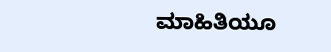ಮಾಹಿತಿಯೂ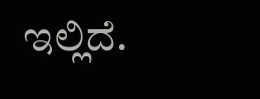ಇಲ್ಲಿದೆ.